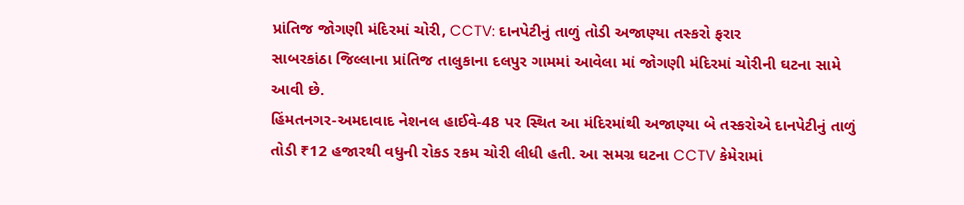પ્રાંતિજ જોગણી મંદિરમાં ચોરી, CCTV: દાનપેટીનું તાળું તોડી અજાણ્યા તસ્કરો ફરાર
સાબરકાંઠા જિલ્લાના પ્રાંતિજ તાલુકાના દલપુર ગામમાં આવેલા માં જોગણી મંદિરમાં ચોરીની ઘટના સામે આવી છે.
હિંમતનગર-અમદાવાદ નેશનલ હાઈવે-48 પર સ્થિત આ મંદિરમાંથી અજાણ્યા બે તસ્કરોએ દાનપેટીનું તાળું તોડી ₹12 હજારથી વધુની રોકડ રકમ ચોરી લીધી હતી. આ સમગ્ર ઘટના CCTV કેમેરામાં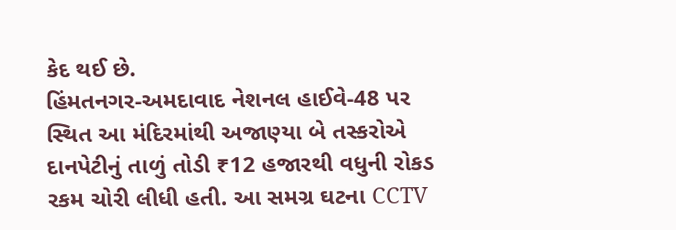કેદ થઈ છે.
હિંમતનગર-અમદાવાદ નેશનલ હાઈવે-48 પર સ્થિત આ મંદિરમાંથી અજાણ્યા બે તસ્કરોએ દાનપેટીનું તાળું તોડી ₹12 હજારથી વધુની રોકડ રકમ ચોરી લીધી હતી. આ સમગ્ર ઘટના CCTV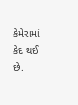કેમેરામાં કેદ થઈ છે.